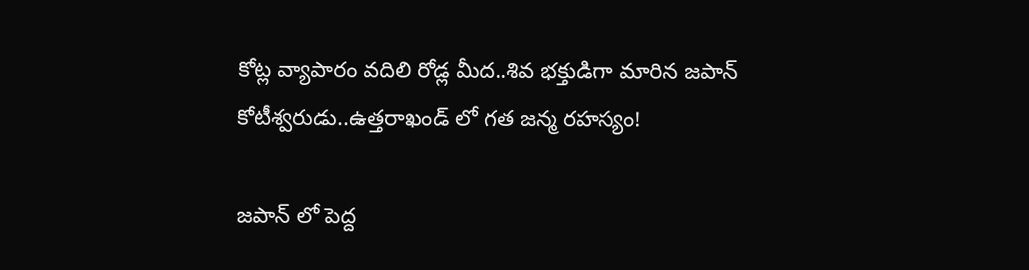కోట్ల వ్యాపారం వదిలి రోడ్ల మీద..శివ భక్తుడిగా మారిన జపాన్ కోటీశ్వరుడు..ఉత్తరాఖండ్ లో గత జన్మ రహస్యం!

జపాన్ లో పెద్ద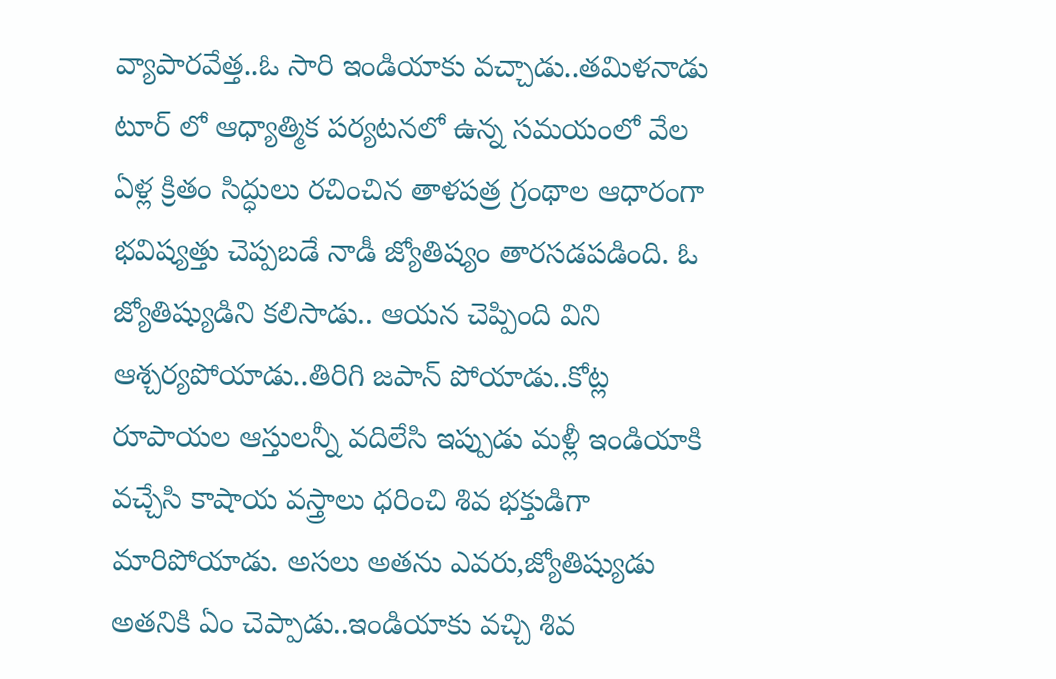వ్యాపారవేత్త..ఓ సారి ఇండియాకు వచ్చాడు..తమిళనాడు టూర్ లో ఆధ్యాత్మిక పర్యటనలో ఉన్న సమయంలో వేల ఏళ్ల క్రితం సిద్ధులు రచించిన తాళపత్ర గ్రంథాల ఆధారంగా భవిష్యత్తు చెప్పబడే నాడీ జ్యోతిష్యం తారసడపడింది. ఓ జ్యోతిష్యుడిని కలిసాడు.. ఆయన చెప్పింది విని ఆశ్చర్యపోయాడు..తిరిగి జపాన్ పోయాడు..కోట్ల రూపాయల ఆస్తులన్నీ వదిలేసి ఇప్పుడు మళ్లీ ఇండియాకి వచ్చేసి కాషాయ వస్త్రాలు ధరించి శివ భక్తుడిగా మారిపోయాడు. అసలు అతను ఎవరు,జ్యోతిష్యుడు అతనికి ఏం చెప్పాడు..ఇండియాకు వచ్చి శివ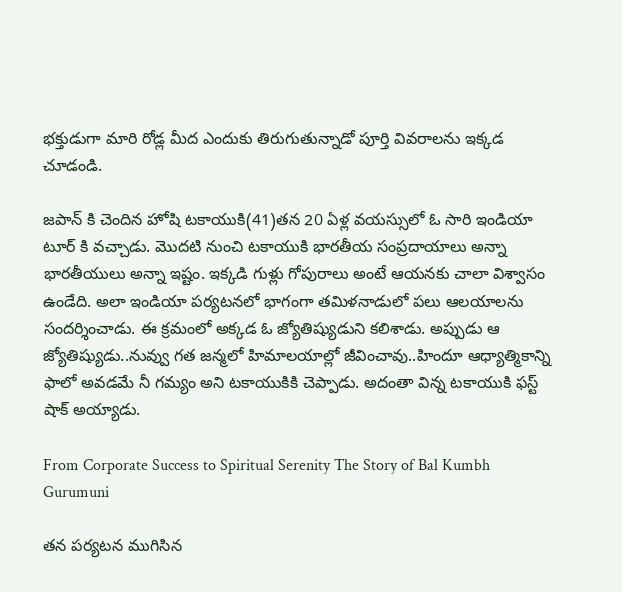భక్తుడుగా మారి రోడ్ల మీద ఎందుకు తిరుగుతున్నాడో పూర్తి వివరాలను ఇక్కడ చూడండి.

జపాన్ కి చెందిన హోషి టకాయుకి(41)తన 20 ఏళ్ల వయస్సులో ఓ సారి ఇండియా టూర్ కి వచ్చాడు. మొదటి నుంచి టకాయుకి భారతీయ సంప్రదాయాలు అన్నా భారతీయులు అన్నా ఇష్టం. ఇక్కడి గుళ్లు గోపురాలు అంటే ఆయనకు చాలా విశ్వాసం ఉండేది. అలా ఇండియా పర్యటనలో భాగంగా తమిళనాడులో పలు ఆలయాలను సందర్శించాడు. ఈ క్రమంలో అక్కడ ఓ జ్యోతిష్యుడుని కలిశాడు. అప్పుడు ఆ జ్యోతిష్యుడు..నువ్వు గత జన్మలో హిమాలయాల్లో జీవించావు..హిందూ ఆధ్యాత్మికాన్ని ఫాలో అవడమే నీ గమ్యం అని టకాయుకికి చెప్పాడు. అదంతా విన్న టకాయుకి ఫస్ట్ షాక్ అయ్యాడు.

From Corporate Success to Spiritual Serenity The Story of Bal Kumbh Gurumuni

తన పర్యటన ముగిసిన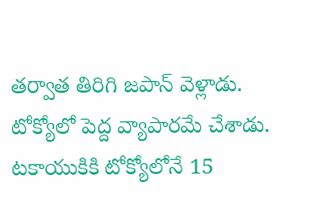తర్వాత తిరిగి జపాన్ వెళ్లాడు. టోక్యోలో పెద్ద వ్యాపారమే చేశాడు. టకాయుకికి టోక్యోలోనే 15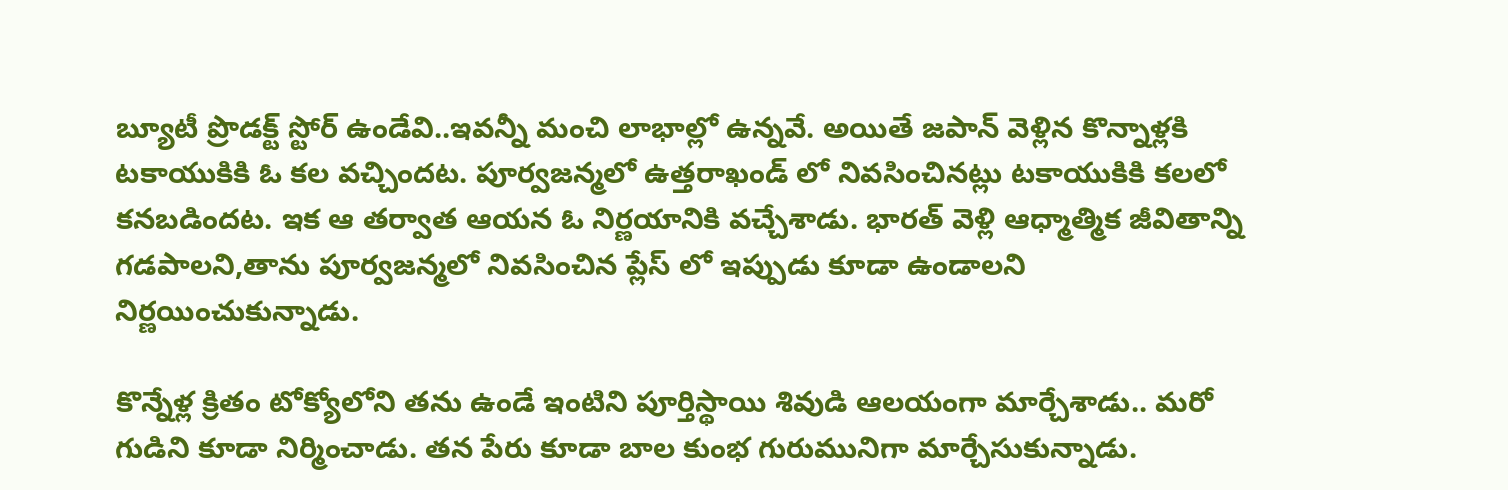బ్యూటీ ప్రొడక్ట్ స్టోర్ ఉండేవి..ఇవన్నీ మంచి లాభాల్లో ఉన్నవే. అయితే జపాన్ వెళ్లిన కొన్నాళ్లకి టకాయుకికి ఓ కల వచ్చిందట. పూర్వజన్మలో ఉత్తరాఖండ్ లో నివసించినట్లు టకాయుకికి కలలో కనబడిందట. ఇక ఆ తర్వాత ఆయన ఓ నిర్ణయానికి వచ్చేశాడు. భారత్ వెళ్లి ఆధ్మాత్మిక జీవితాన్ని గడపాలని,తాను పూర్వజన్మలో నివసించిన ప్లేస్ లో ఇప్పుడు కూడా ఉండాలని నిర్ణయించుకున్నాడు.

కొన్నేళ్ల క్రితం టోక్యోలోని తను ఉండే ఇంటిని పూర్తిస్థాయి శివుడి ఆలయంగా మార్చేశాడు.. మరో గుడిని కూడా నిర్మించాడు. తన పేరు కూడా బాల కుంభ గురుమునిగా మార్చేసుకున్నాడు.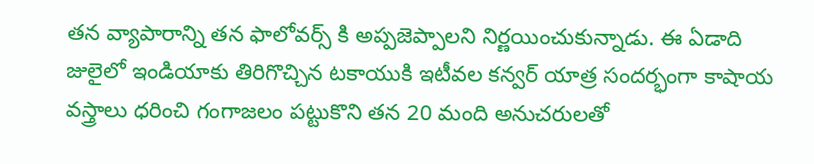తన వ్యాపారాన్ని తన ఫాలోవర్స్ కి అప్పజెప్పాలని నిర్ణయించుకున్నాడు. ఈ ఏడాది జులైలో ఇండియాకు తిరిగొచ్చిన టకాయుకి ఇటీవల కన్వర్ యాత్ర సందర్భంగా కాషాయ వస్త్రాలు ధరించి గంగాజలం పట్టుకొని తన 20 మంది అనుచరులతో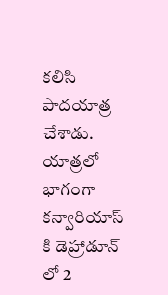కలిసి పాదయాత్ర చేశాడు. యాత్రలో భాగంగా కన్వారియాస్ కి డెహ్రాడూన్ లో 2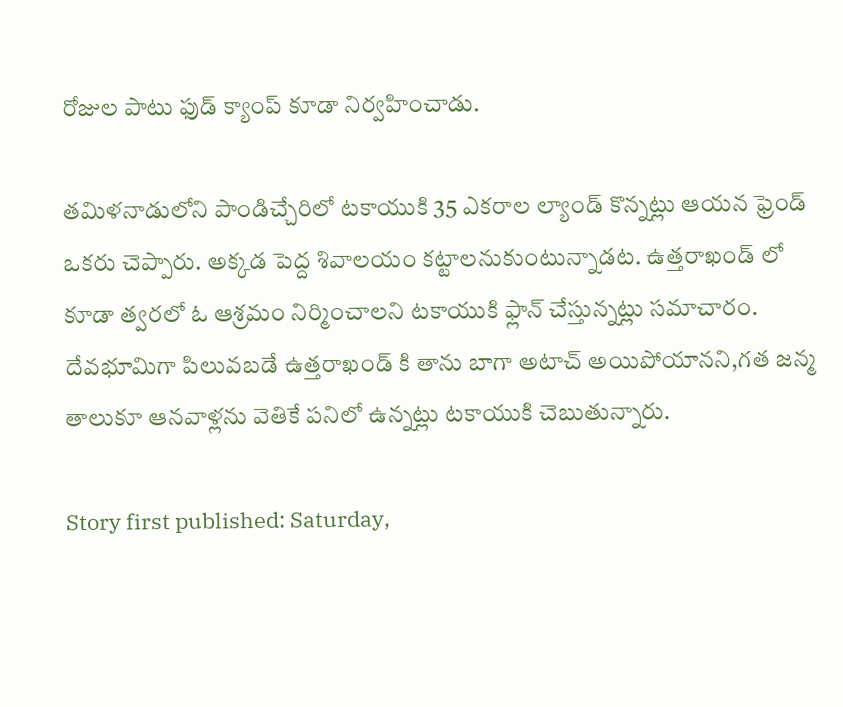రోజుల పాటు ఫుడ్ క్యాంప్ కూడా నిర్వహించాడు.

తమిళనాడులోని పాండిచ్చేరిలో టకాయుకి 35 ఎకరాల ల్యాండ్ కొన్నట్లు ఆయన ఫ్రెండ్ ఒకరు చెప్పారు. అక్కడ పెద్ద శివాలయం కట్టాలనుకుంటున్నాడట. ఉత్తరాఖండ్ లో కూడా త్వరలో ఓ ఆశ్రమం నిర్మించాలని టకాయుకి ఫ్లాన్ చేస్తున్నట్లు సమాచారం. దేవభూమిగా పిలువబడే ఉత్తరాఖండ్ కి తాను బాగా అటాచ్ అయిపోయానని,గత జన్మ తాలుకూ ఆనవాళ్లను వెతికే పనిలో ఉన్నట్లు టకాయుకి చెబుతున్నారు.

Story first published: Saturday,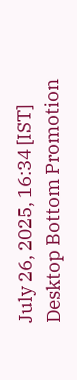July 26, 2025, 16:34 [IST]
Desktop Bottom Promotion